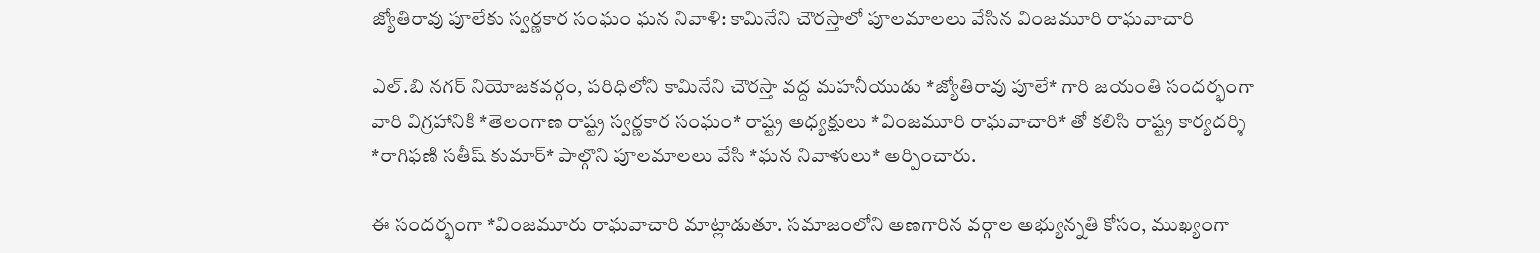జ్యోతిరావు పూలేకు స్వర్ణకార సంఘం ఘన నివాళి: కామినేని చౌరస్తాలో పూలమాలలు వేసిన వింజమూరి రాఘవాచారి

ఎల్.బి నగర్ నియోజకవర్గం, పరిధిలోని కామినేని చౌరస్తా వద్ద మహనీయుడు *జ్యోతిరావు పూలే* గారి జయంతి సందర్భంగా వారి విగ్రహానికి *తెలంగాణ రాష్ట్ర స్వర్ణకార సంఘం* రాష్ట్ర అధ్యక్షులు *వింజమూరి రాఘవాచారి* తో కలిసి రాష్ట్ర కార్యదర్శి *రాగిఫణి సతీష్ కుమార్* పాల్గొని పూలమాలలు వేసి *ఘన నివాళులు* అర్పించారు.

ఈ సందర్భంగా *వింజమూరు రాఘవాచారి మాట్లాడుతూ. సమాజంలోని అణగారిన వర్గాల అభ్యున్నతి కోసం, ముఖ్యంగా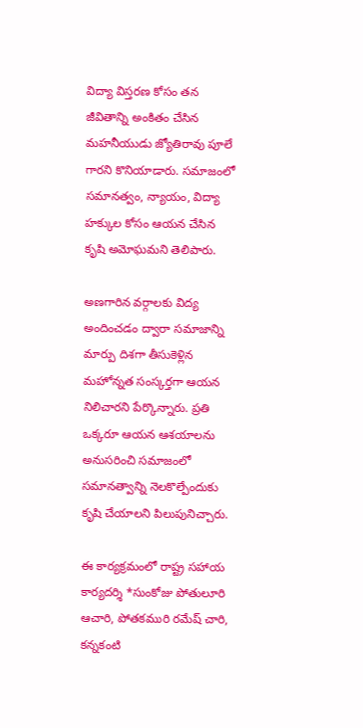విద్యా విస్తరణ కోసం తన జీవితాన్ని అంకితం చేసిన మహనీయుడు జ్యోతిరావు పూలే గారని కొనియాడారు. సమాజంలో సమానత్వం, న్యాయం, విద్యా హక్కుల కోసం ఆయన చేసిన కృషి అమోఘమని తెలిపారు.

అణగారిన వర్గాలకు విద్య అందించడం ద్వారా సమాజాన్ని మార్పు దిశగా తీసుకెళ్లిన మహోన్నత సంస్కర్తగా ఆయన నిలిచారని పేర్కొన్నారు. ప్రతి ఒక్కరూ ఆయన ఆశయాలను అనుసరించి సమాజంలో సమానత్వాన్ని నెలకొల్పేందుకు కృషి చేయాలని పిలుపునిచ్చారు.

ఈ కార్యక్రమంలో రాష్ట్ర సహాయ కార్యదర్శి *సుంకోజు పోతులూరి ఆచారి, పోతకమురి రమేష్ చారి, కన్నకంటి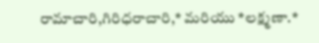రామాచారి,గిరిధరాచారి,* మరియు *లక్ష్మణా.*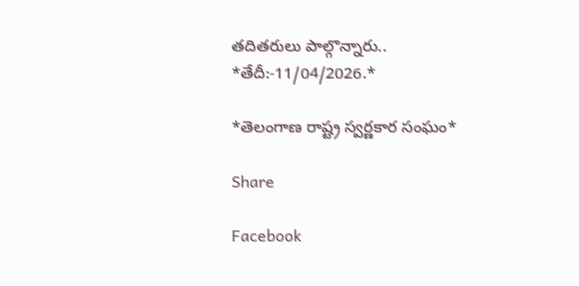తదితరులు పాల్గొన్నారు..
*తేదీ:-11/04/2026.*

*తెలంగాణ రాష్ట్ర స్వర్ణకార సంఘం*

Share

Facebook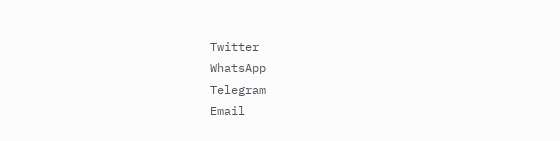Twitter
WhatsApp
Telegram
Email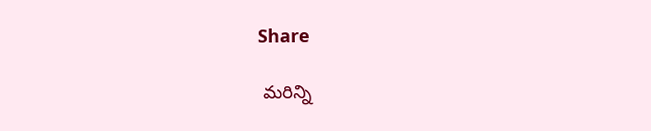Share

 మరిన్ని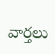వార్తలు